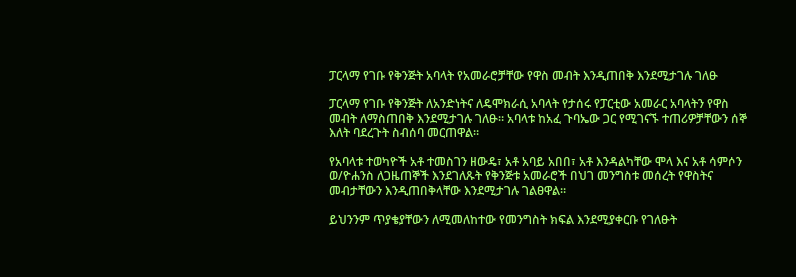ፓርላማ የገቡ የቅንጅት አባላት የአመራሮቻቸው የዋስ መብት እንዲጠበቅ እንደሚታገሉ ገለፁ

ፓርላማ የገቡ የቅንጅት ለአንድነትና ለዴሞክራሲ አባላት የታሰሩ የፓርቲው አመራር አባላትን የዋስ መብት ለማስጠበቅ እንደሚታገሉ ገለፁ። አባላቱ ከአፈ ጉባኤው ጋር የሚገናኙ ተጠሪዎቻቸውን ሰኞ እለት ባደረጉት ስብሰባ መርጠዋል።

የአባላቱ ተወካዮች አቶ ተመስገን ዘውዴ፣ አቶ አባይ አበበ፣ አቶ እንዳልካቸው ሞላ እና አቶ ሳምሶን ወ/ዮሐንስ ለጋዜጠኞች እንደገለጹት የቅንጅቱ አመራሮች በህገ መንግስቱ መሰረት የዋስትና መብታቸውን እንዲጠበቅላቸው እንደሚታገሉ ገልፀዋል።

ይህንንም ጥያቄያቸውን ለሚመለከተው የመንግስት ክፍል እንደሚያቀርቡ የገለፁት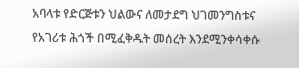አባላቱ የድርጅቱን ህልውና ለመታደግ ህገመንግስቱና የአገሪቱ ሕጎች በሚፈቅዱት መሰረት እንደሚንቀሳቀሱ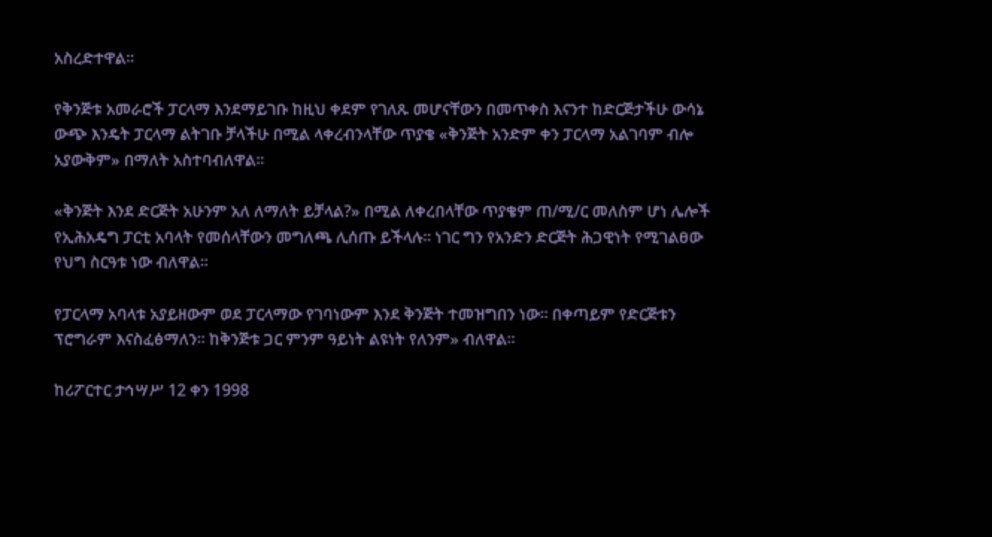አስረድተዋል።

የቅንጅቱ አመራሮች ፓርላማ እንደማይገቡ ከዚህ ቀደም የገለጹ መሆናቸውን በመጥቀስ እናንተ ከድርጅታችሁ ውሳኔ ውጭ እንዴት ፓርላማ ልትገቡ ቻላችሁ በሚል ላቀረብንላቸው ጥያቄ «ቅንጅት አንድም ቀን ፓርላማ አልገባም ብሎ አያውቅም» በማለት አስተባብለዋል።

«ቅንጅት እንደ ድርጅት አሁንም አለ ለማለት ይቻላል?» በሚል ለቀረበላቸው ጥያቄም ጠ/ሚ/ር መለስም ሆነ ሌሎች የኢሕአዴግ ፓርቲ አባላት የመሰላቸውን መግለጫ ሊሰጡ ይችላሉ። ነገር ግን የአንድን ድርጅት ሕጋዊነት የሚገልፀው የህግ ስርዓቱ ነው ብለዋል።

የፓርላማ አባላቱ አያይዘውም ወደ ፓርላማው የገባነውም እንደ ቅንጅት ተመዝግበን ነው። በቀጣይም የድርጅቱን ፕሮግራም እናስፈፅማለን። ከቅንጅቱ ጋር ምንም ዓይነት ልዩነት የለንም» ብለዋል።

ከሪፖርተር ታኅሣሥ 12 ቀን 1998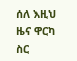ሰለ እዚህ ዜና ዋርካ ስር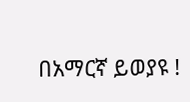በአማርኛ ይወያዩ !